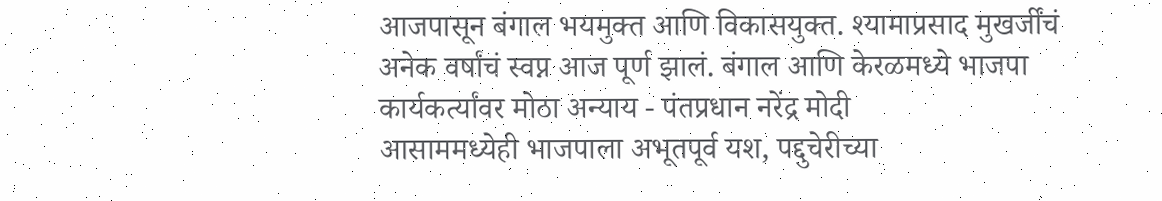आजपासून बंगाल भयमुक्त आणि विकासयुक्त. श्यामाप्रसाद मुखर्जींचं अनेक वर्षांचं स्वप्न आज पूर्ण झालं. बंगाल आणि केरळमध्ये भाजपा कार्यकर्त्यांवर मोठा अन्याय - पंतप्रधान नरेंद्र मोदी
आसाममध्येही भाजपाला अभूतपूर्व यश, पद्दुचेरीच्या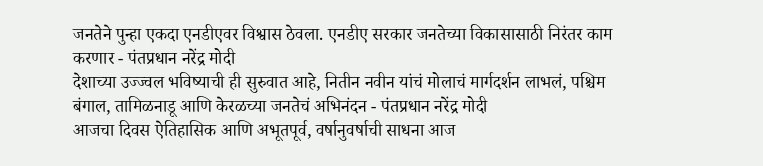जनतेने पुन्हा एकदा एनडीएवर विश्वास ठेवला. एनडीए सरकार जनतेच्या विकासासाठी निरंतर काम करणार - पंतप्रधान नरेंद्र मोदी
देशाच्या उज्ज्वल भविष्याची ही सुरुवात आहे, नितीन नवीन यांचं मोलाचं मार्गदर्शन लाभलं, पश्चिम बंगाल, तामिळनाडू आणि केरळच्या जनतेचं अभिनंदन - पंतप्रधान नरेंद्र मोदी
आजचा दिवस ऐतिहासिक आणि अभूतपूर्व, वर्षानुवर्षाची साधना आज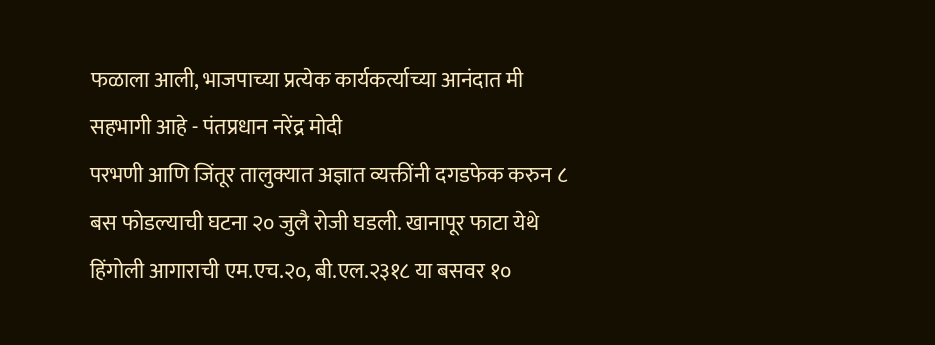फळाला आली, भाजपाच्या प्रत्येक कार्यकर्त्याच्या आनंदात मी सहभागी आहे - पंतप्रधान नरेंद्र मोदी
परभणी आणि जिंतूर तालुक्यात अज्ञात व्यक्तींनी दगडफेक करुन ८ बस फोडल्याची घटना २० जुलै रोजी घडली. खानापूर फाटा येथे हिंगोली आगाराची एम.एच.२०, बी.एल.२३१८ या बसवर १०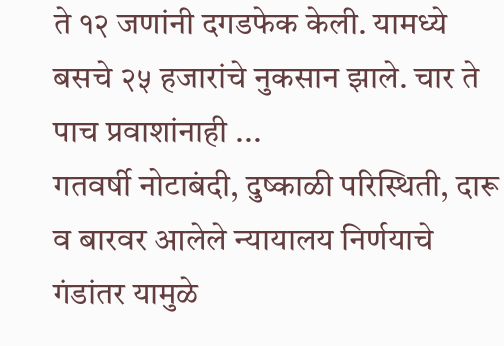ते १२ जणांनी दगडफेक केली. यामध्ये बसचे २५ हजारांचे नुकसान झाले. चार ते पाच प्रवाशांनाही ...
गतवर्षी नोटाबंदी, दुष्काळी परिस्थिती, दारू व बारवर आलेले न्यायालय निर्णयाचे गंडांतर यामुळे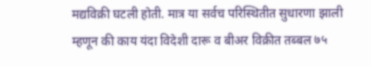मद्यविक्री घटली होती. मात्र या सर्वच परिस्थितीत सुधारणा झाली म्हणून की काय यंदा विदेशी दारू व बीअर विक्रीत तब्बल ७५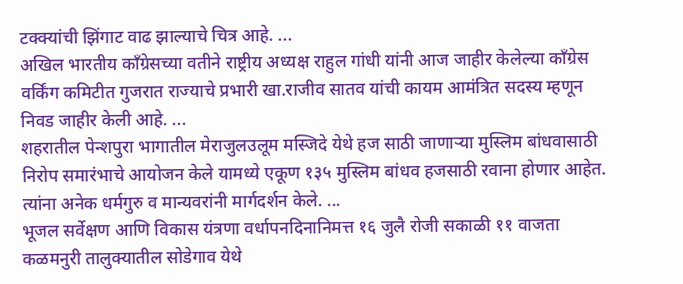टक्क्यांची झिंगाट वाढ झाल्याचे चित्र आहे. ...
अखिल भारतीय काँग्रेसच्या वतीने राष्ट्रीय अध्यक्ष राहुल गांधी यांनी आज जाहीर केलेल्या काँग्रेस वर्किंग कमिटीत गुजरात राज्याचे प्रभारी खा.राजीव सातव यांची कायम आमंत्रित सदस्य म्हणून निवड जाहीर केली आहे. ...
शहरातील पेन्शपुरा भागातील मेराजुलउलूम मस्जिदे येथे हज साठी जाणाऱ्या मुस्लिम बांधवासाठी निरोप समारंभाचे आयोजन केले यामध्ये एकूण १३५ मुस्लिम बांधव हजसाठी रवाना होणार आहेत. त्यांना अनेक धर्मगुरु व मान्यवरांनी मार्गदर्शन केले. ...
भूजल सर्वेक्षण आणि विकास यंत्रणा वर्धापनदिनानिमत्त १६ जुलै रोजी सकाळी ११ वाजता कळमनुरी तालुक्यातील सोडेगाव येथे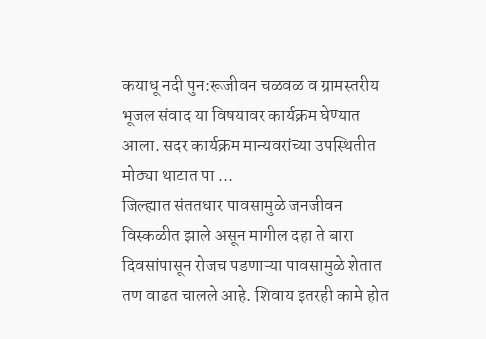कयाधू नदी पुन:रूजीवन चळवळ व ग्रामस्तरीय भूजल संवाद या विषयावर कार्यक्रम घेण्यात आला. सदर कार्यक्रम मान्यवरांच्या उपस्थितीत मोठ्या थाटात पा ...
जिल्ह्यात संततधार पावसामुळे जनजीवन विस्कळीत झाले असून मागील दहा ते बारा दिवसांपासून रोजच पडणाऱ्या पावसामुळे शेतात तण वाढत चालले आहे. शिवाय इतरही कामे होत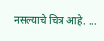नसल्याचे चित्र आहे. ...